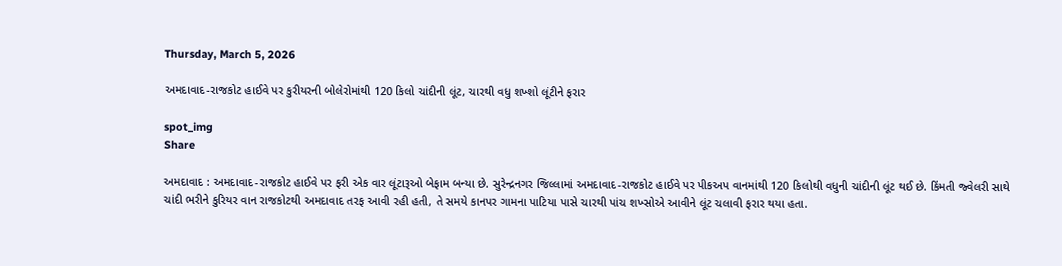Thursday, March 5, 2026

અમદાવાદ-રાજકોટ હાઈવે પર કુરીયરની બોલેરોમાંથી 120 કિલો ચાંદીની લૂંટ, ચારથી વધુ શખ્શો લૂંટીને ફરાર

spot_img
Share

અમદાવાદ : અમદાવાદ-રાજકોટ હાઈવે પર ફરી એક વાર લૂંટારૂઓ બેફામ બન્યા છે. સુરેન્દ્રનગર જિલ્લામાં અમદાવાદ-રાજકોટ હાઈવે પર પીકઅપ વાનમાંથી 120 કિલોથી વધુની ચાંદીની લૂંટ થઈ છે. કિંમતી જ્વેલરી સાથે ચાંદી ભરીને કુરિયર વાન રાજકોટથી અમદાવાદ તરફ આવી રહી હતી, તે સમયે કાનપર ગામના પાટિયા પાસે ચારથી પાંચ શખ્સોએ આવીને લૂંટ ચલાવી ફરાર થયા હતા.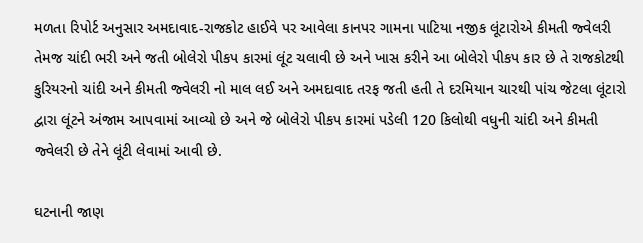મળતા રિપોર્ટ અનુસાર અમદાવાદ-રાજકોટ હાઈવે પર આવેલા કાનપર ગામના પાટિયા નજીક લૂંટારોએ કીમતી જ્વેલરી તેમજ ચાંદી ભરી અને જતી બોલેરો પીકપ કારમાં લૂંટ ચલાવી છે અને ખાસ કરીને આ બોલેરો પીકપ કાર છે તે રાજકોટથી કુરિયરનો ચાંદી અને કીમતી જ્વેલરી નો માલ લઈ અને અમદાવાદ તરફ જતી હતી તે દરમિયાન ચારથી પાંચ જેટલા લૂંટારો દ્વારા લૂંટને અંજામ આપવામાં આવ્યો છે અને જે બોલેરો પીકપ કારમાં પડેલી 120 કિલોથી વધુની ચાંદી અને કીમતી જ્વેલરી છે તેને લૂંટી લેવામાં આવી છે.

ઘટનાની જાણ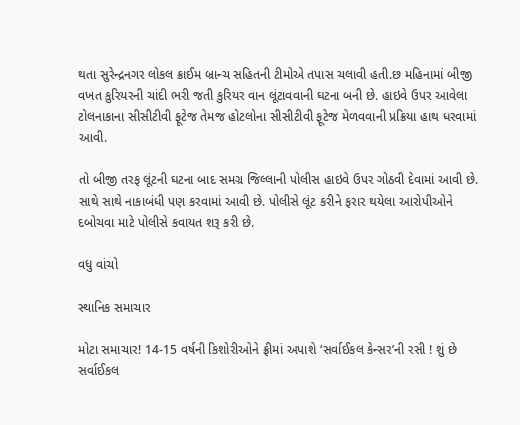થતા સુરેન્દ્રનગર લોકલ ક્રાઈમ બ્રાન્ચ સહિતની ટીમોએ તપાસ ચલાવી હતી.છ મહિનામાં બીજી વખત કુરિયરની ચાંદી ભરી જતી કુરિયર વાન લૂંટાવવાની ઘટના બની છે. હાઇવે ઉપર આવેલા ટોલનાકાના સીસીટીવી ફૂટેજ તેમજ હોટલોના સીસીટીવી ફૂટેજ મેળવવાની પ્રક્રિયા હાથ ધરવામાં આવી.

તો બીજી તરફ લૂંટની ઘટના બાદ સમગ્ર જિલ્લાની પોલીસ હાઇવે ઉપર ગોઠવી દેવામાં આવી છે. સાથે સાથે નાકાબંધી પણ કરવામાં આવી છે. પોલીસે લૂંટ કરીને ફરાર થયેલા આરોપીઓને દબોચવા માટે પોલીસે કવાયત શરૂ કરી છે.

વધુ વાંચો

સ્થાનિક સમાચાર

મોટા સમાચાર! 14-15 વર્ષની કિશોરીઓને ફ્રીમાં અપાશે ‘સર્વાઈકલ કેન્સર’ની રસી ! શું છે સર્વાઈકલ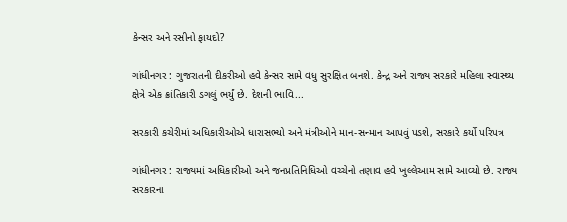કેન્સર અને રસીનો ફાયદો?

ગાંધીનગર : ગુજરાતની દીકરીઓ હવે કેન્સર સામે વધુ સુરક્ષિત બનશે. કેન્દ્ર અને રાજ્ય સરકારે મહિલા સ્વાસ્થ્ય ક્ષેત્રે એક ક્રાંતિકારી ડગલું ભર્યું છે. દેશની ભાવિ...

સરકારી કચેરીમાં અધિકારીઓએ ધારાસભ્યો અને મંત્રીઓને માન-સન્માન આપવું પડશે, સરકારે કર્યો પરિપત્ર

ગાંધીનગર : રાજ્યમાં અધિકારીઓ અને જનપ્રતિનિધિઓ વચ્ચેનો તણાવ હવે ખુલ્લેઆમ સામે આવ્યો છે. રાજ્ય સરકારના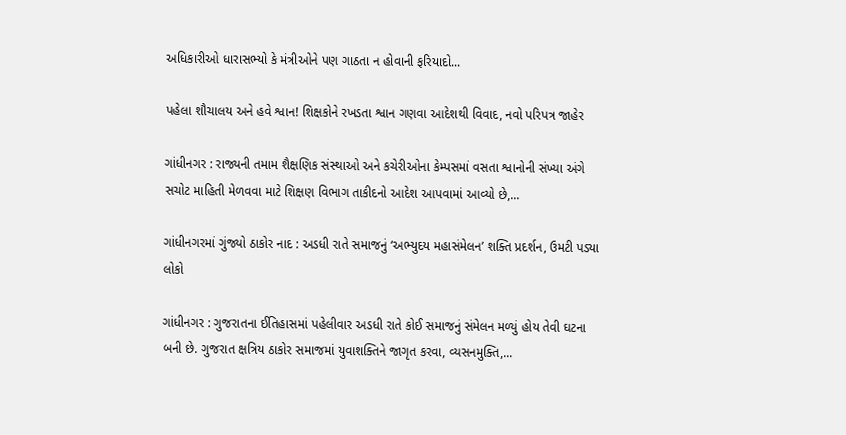અધિકારીઓ ધારાસભ્યો કે મંત્રીઓને પણ ગાઠતા ન હોવાની ફરિયાદો...

પહેલા શૌચાલય અને હવે શ્વાન! શિક્ષકોને રખડતા શ્વાન ગણવા આદેશથી વિવાદ, નવો પરિપત્ર જાહેર

ગાંધીનગર : રાજ્યની તમામ શૈક્ષણિક સંસ્થાઓ અને કચેરીઓના કેમ્પસમાં વસતા શ્વાનોની સંખ્યા અંગે સચોટ માહિતી મેળવવા માટે શિક્ષણ વિભાગ તાકીદનો આદેશ આપવામાં આવ્યો છે,...

ગાંધીનગરમાં ગુંજ્યો ઠાકોર નાદ : અડધી રાતે સમાજનું ‘અભ્યુદય મહાસંમેલન’ શક્તિ પ્રદર્શન, ઉમટી પડ્યા લોકો

ગાંધીનગર : ગુજરાતના ઈતિહાસમાં પહેલીવાર અડધી રાતે કોઈ સમાજનું સંમેલન મળ્યું હોય તેવી ઘટના બની છે. ગુજરાત ક્ષત્રિય ઠાકોર સમાજમાં યુવાશક્તિને જાગૃત કરવા, વ્યસનમુક્તિ,...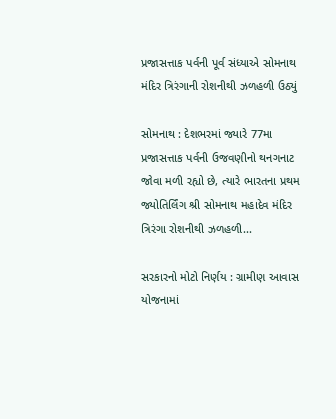પ્રજાસત્તાક પર્વની પૂર્વ સંધ્યાએ સોમનાથ મંદિર ત્રિરંગાની રોશનીથી ઝળહળી ઉઠ્યું

સોમનાથ : દેશભરમાં જ્યારે 77મા પ્રજાસત્તાક પર્વની ઉજવણીનો થનગનાટ જોવા મળી રહ્યો છે, ત્યારે ભારતના પ્રથમ જ્યોતિર્લિંગ શ્રી સોમનાથ મહાદેવ મંદિર ત્રિરંગા રોશનીથી ઝળહળી...

સરકારનો મોટો નિર્ણય : ગ્રામીણ આવાસ યોજનામાં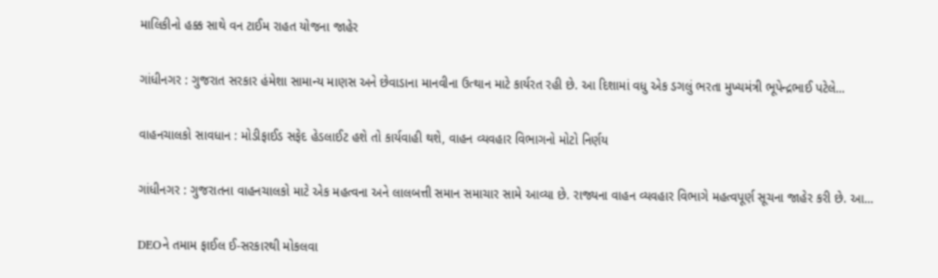માલિકીનો હક્ક સાથે વન ટાઈમ રાહત યોજના જાહેર

ગાંધીનગર : ગુજરાત સરકાર હંમેશા સામાન્ય માણસ અને છેવાડાના માનવીના ઉત્થાન માટે કાર્યરત રહી છે. આ દિશામાં વધુ એક ડગલું ભરતા મુખ્યમંત્રી ભૂપેન્દ્રભાઈ પટેલે...

વાહનચાલકો સાવધાન : મોડીફાઈડ સફેદ હેડલાઈટ હશે તો કાર્યવાહી થશે, વાહન વ્યવહાર વિભાગનો મોટો નિર્ણય

ગાંધીનગર : ગુજરાતના વાહનચાલકો માટે એક મહત્વના અને લાલબત્તી સમાન સમાચાર સામે આવ્યા છે. રાજ્યના વાહન વ્યવહાર વિભાગે મહત્વપૂર્ણ સૂચના જાહેર કરી છે. આ...

DEOને તમામ ફાઈલ ઈ-સરકારથી મોકલવા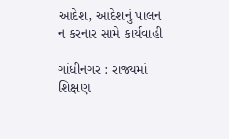આદેશ, આદેશનું પાલન ન કરનાર સામે કાર્યવાહી

ગાંધીનગર : રાજ્યમાં શિક્ષણ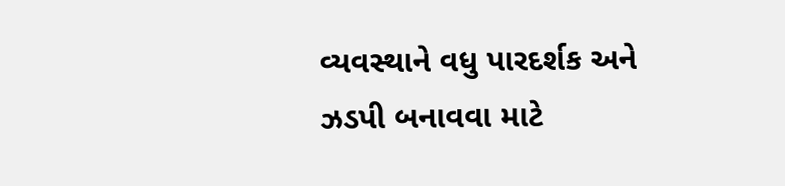વ્યવસ્થાને વધુ પારદર્શક અને ઝડપી બનાવવા માટે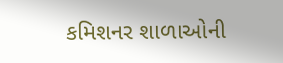કમિશનર શાળાઓની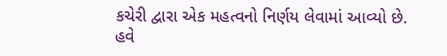કચેરી દ્વારા એક મહત્વનો નિર્ણય લેવામાં આવ્યો છે. હવે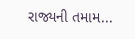રાજ્યની તમામ...